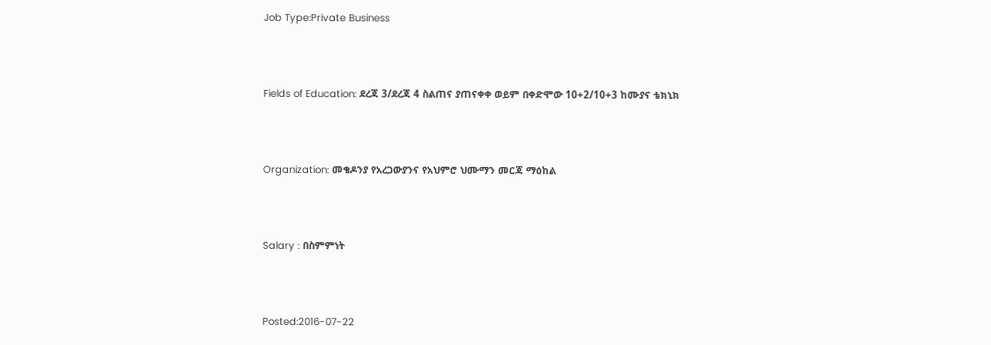Job Type:Private Business



Fields of Education: ደረጃ 3/ደረጃ 4 ስልጠና ያጠናቀቀ ወይም በቀድሞው 10+2/10+3 ከሙያና ቴክኒክ



Organization: መቄዶንያ የአረጋውያንና የአህምሮ ህሙማን መርጃ ማዕከል



Salary : በስምምነት



Posted:2016-07-22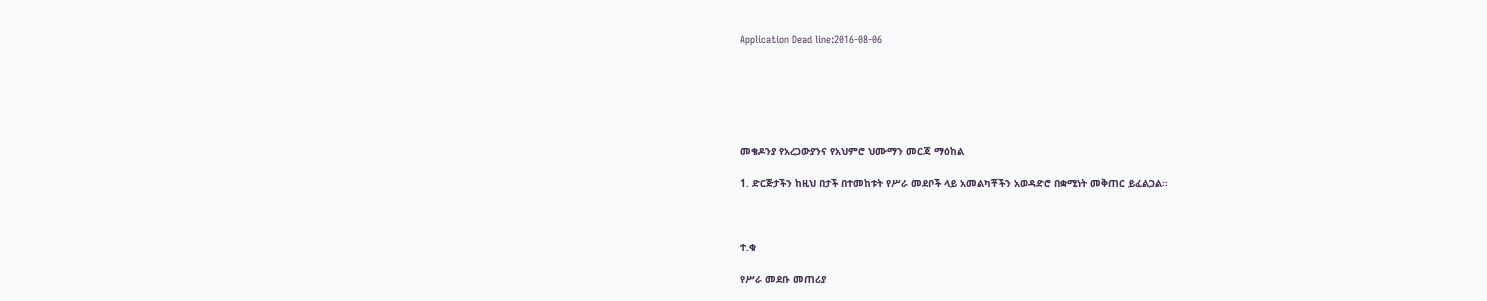Application Dead line:2016-08-06






መቄዶንያ የአረጋውያንና የአህምሮ ህሙማን መርጃ ማዕከል

1. ድርጅታችን ከዚህ በታች በተመከቱት የሥራ መደቦች ላይ አመልካቾችን አወዳድሮ በቋሚነት መቅጠር ይፈልጋል፡፡



ተ.ቁ

የሥራ መደቡ መጠሪያ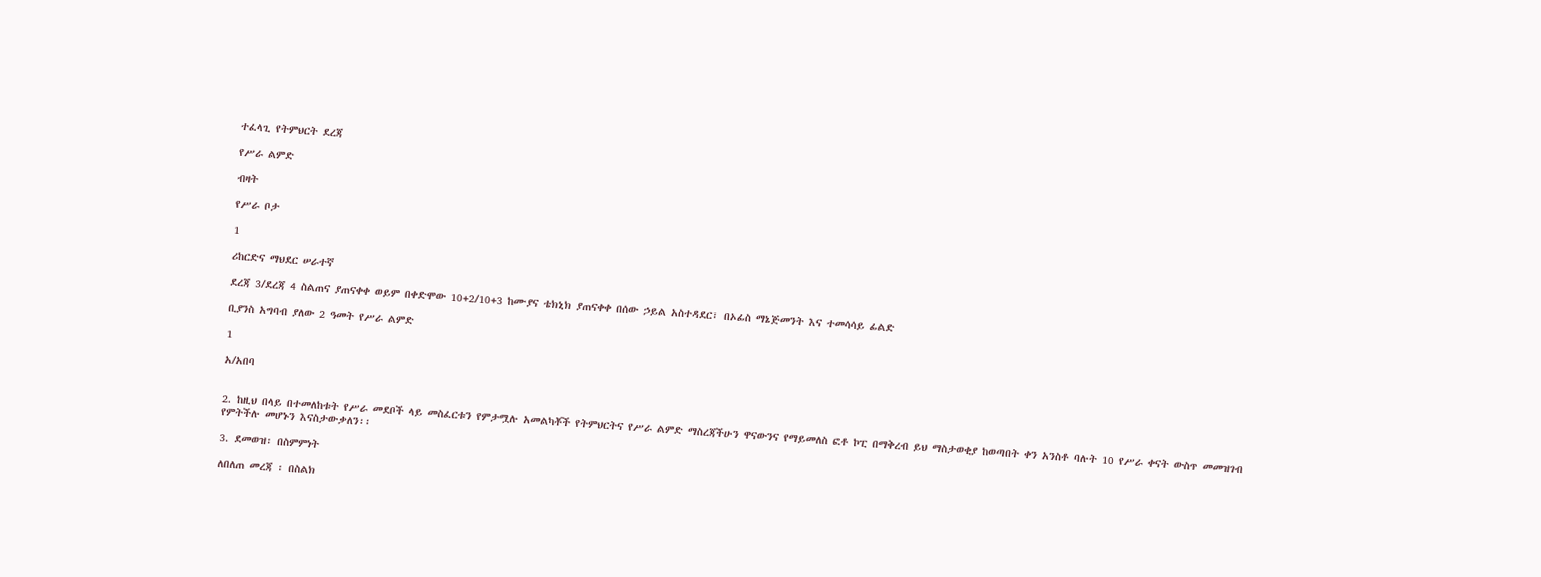ተፈላጊ የትምህርት ደረጃ

የሥራ ልምድ

ብዛት

የሥራ ቦታ

1

ሪከርድና ማህደር ሠራተኛ

ደረጃ 3/ደረጃ 4 ስልጠና ያጠናቀቀ ወይም በቀድሞው 10+2/10+3 ከሙያና ቴክኒክ ያጠናቀቀ በሰው ኃይል አስተዳደር፣ በኦፊስ ማኔጅመንት እና ተመሳሳይ ፊልድ

ቢያንስ አግባብ ያለው 2 ዓመት የሥራ ልምድ

1

አ/አበባ


2. ከዚህ በላይ በተመለከቱት የሥራ መደቦች ላይ መስፈርቱን የምታሟሉ አመልካቾች የትምህርትና የሥራ ልምድ ማስረጃችሁን ዋናውንና የማይመለስ ፎቶ ኮፒ በማቅረብ ይህ ማስታወቂያ ከወጣበት ቀን አንስቶ ባሉት 10 የሥራ ቀናት ውስጥ መመዝገብ የምትችሉ መሆኑን እናስታውቃለን፡፡

3. ደመወዝ፡ በስምምነት

ለበለጠ መረጃ ፡ በስልክ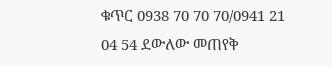ቁጥር 0938 70 70 70/0941 21 04 54 ደውለው መጠየቅ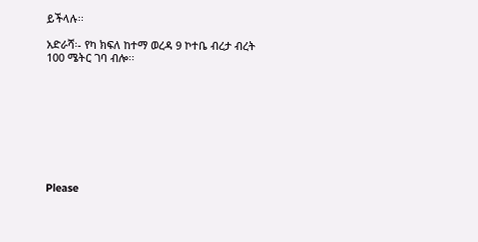ይችላሉ፡፡

አድራሻ፡- የካ ክፍለ ከተማ ወረዳ 9 ኮተቤ ብረታ ብረት 100 ሜትር ገባ ብሎ፡፡









Please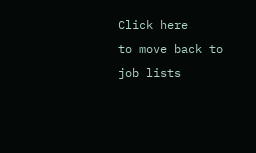Click here
to move back to job lists